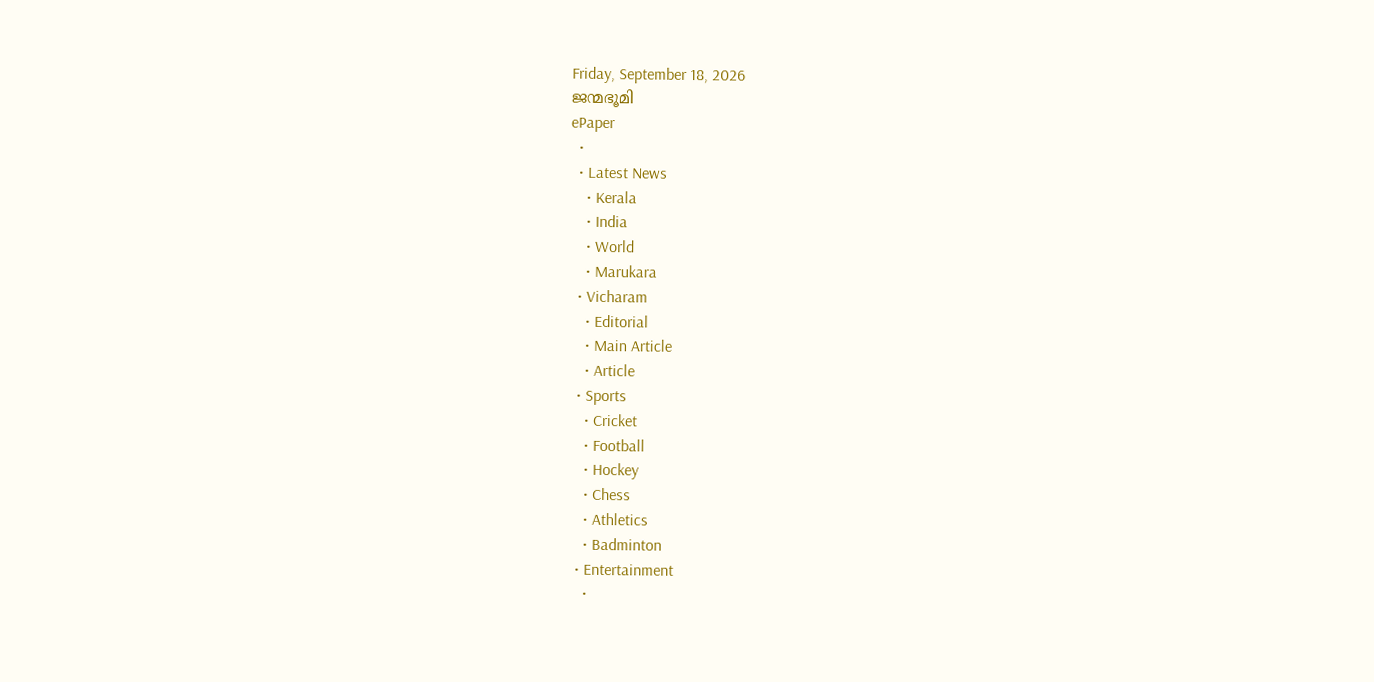Friday, September 18, 2026
ജന്മഭൂമി
ePaper
  •
  • Latest News
    • Kerala
    • India
    • World
    • Marukara
  • Vicharam
    • Editorial
    • Main Article
    • Article
  • Sports
    • Cricket
    • Football
    • Hockey
    • Chess
    • Athletics
    • Badminton
  • Entertainment
    •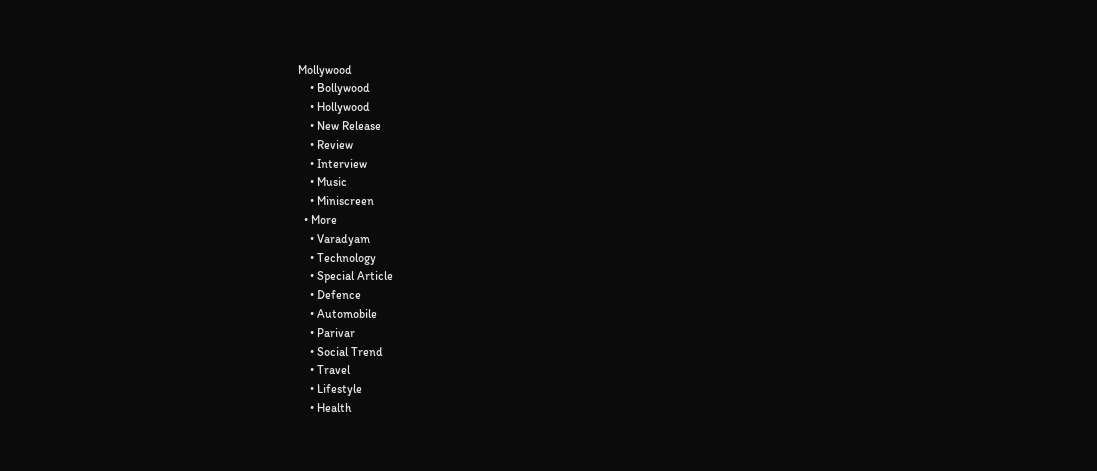Mollywood
    • Bollywood
    • Hollywood
    • New Release
    • Review
    • Interview
    • Music
    • Miniscreen
  • More
    • Varadyam
    • Technology
    • Special Article
    • Defence
    • Automobile
    • Parivar
    • Social Trend
    • Travel
    • Lifestyle
    • Health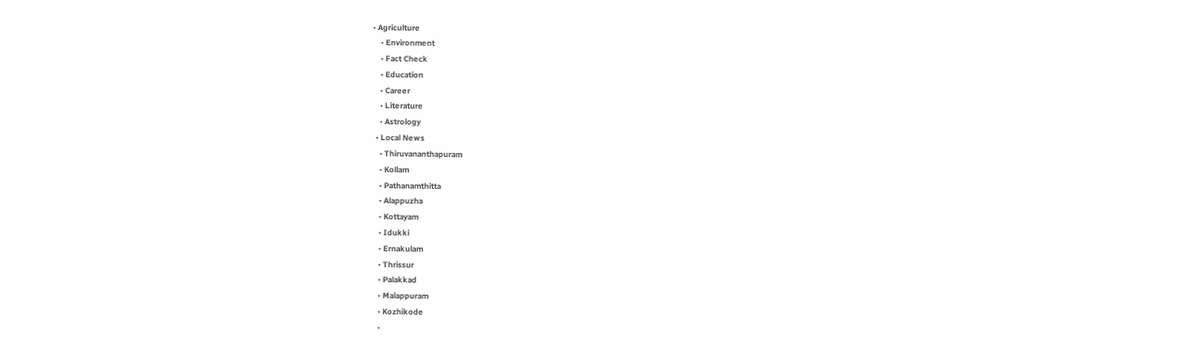• Agriculture
    • Environment
    • Fact Check
    • Education
    • Career
    • Literature
    • Astrology
  • Local News
    • Thiruvananthapuram
    • Kollam
    • Pathanamthitta
    • Alappuzha
    • Kottayam
    • Idukki
    • Ernakulam
    • Thrissur
    • Palakkad
    • Malappuram
    • Kozhikode
    •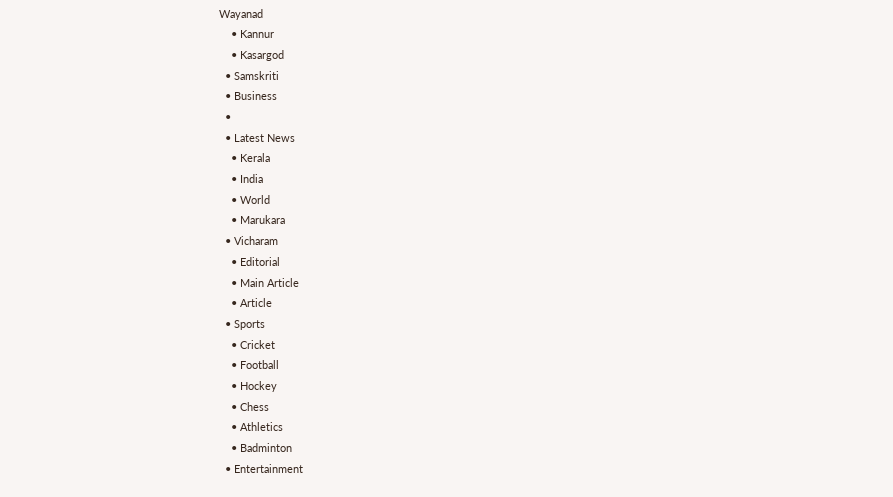Wayanad
    • Kannur
    • Kasargod
  • Samskriti
  • Business
  •
  • Latest News
    • Kerala
    • India
    • World
    • Marukara
  • Vicharam
    • Editorial
    • Main Article
    • Article
  • Sports
    • Cricket
    • Football
    • Hockey
    • Chess
    • Athletics
    • Badminton
  • Entertainment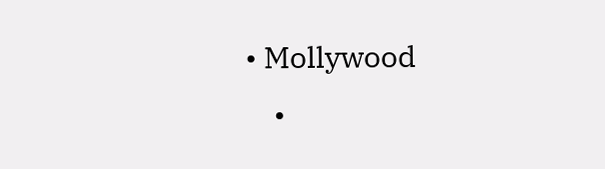• Mollywood
    •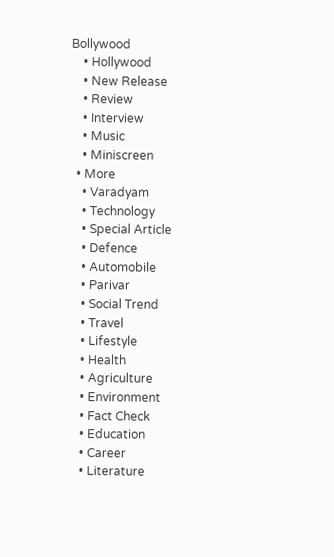Bollywood
    • Hollywood
    • New Release
    • Review
    • Interview
    • Music
    • Miniscreen
  • More
    • Varadyam
    • Technology
    • Special Article
    • Defence
    • Automobile
    • Parivar
    • Social Trend
    • Travel
    • Lifestyle
    • Health
    • Agriculture
    • Environment
    • Fact Check
    • Education
    • Career
    • Literature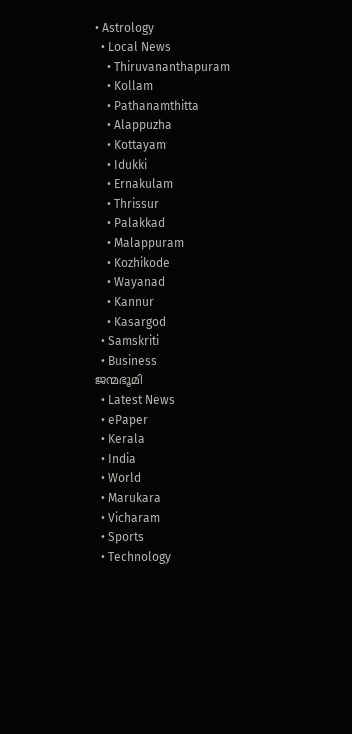• Astrology
  • Local News
    • Thiruvananthapuram
    • Kollam
    • Pathanamthitta
    • Alappuzha
    • Kottayam
    • Idukki
    • Ernakulam
    • Thrissur
    • Palakkad
    • Malappuram
    • Kozhikode
    • Wayanad
    • Kannur
    • Kasargod
  • Samskriti
  • Business
ജന്മഭൂമി
  • Latest News
  • ePaper
  • Kerala
  • India
  • World
  • Marukara
  • Vicharam
  • Sports
  • Technology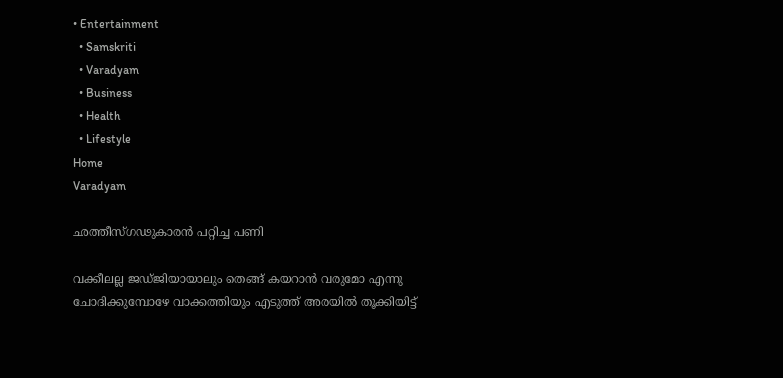• Entertainment
  • Samskriti
  • Varadyam
  • Business
  • Health
  • Lifestyle
Home
Varadyam

ഛത്തീസ്ഗഢുകാരന്‍ പറ്റിച്ച പണി

വക്കീലല്ല ജഡ്ജിയായാലും തെങ്ങ് കയറാന്‍ വരുമോ എന്നു ചോദിക്കുമ്പോഴേ വാക്കത്തിയും എടുത്ത് അരയില്‍ തൂക്കിയിട്ട്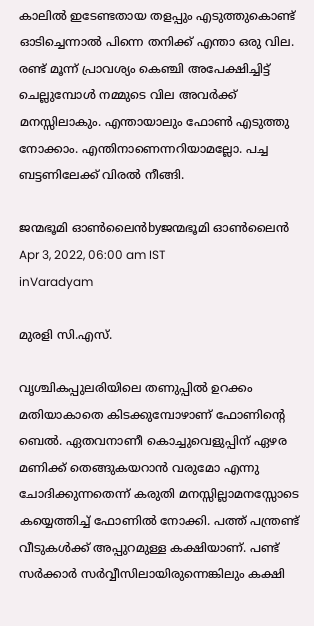കാലില്‍ ഇടേണ്ടതായ തളപ്പും എടുത്തുകൊണ്ട് ഓടിച്ചെന്നാല്‍ പിന്നെ തനിക്ക് എന്താ ഒരു വില. രണ്ട് മൂന്ന് പ്രാവശ്യം കെഞ്ചി അപേക്ഷിച്ചിട്ട് ചെല്ലുമ്പോള്‍ നമ്മുടെ വില അവര്‍ക്ക് മനസ്സിലാകും. എന്തായാലും ഫോണ്‍ എടുത്തു നോക്കാം. എന്തിനാണെന്നറിയാമല്ലോ. പച്ച ബട്ടണിലേക്ക് വിരല്‍ നീങ്ങി.

ജന്മഭൂമി ഓണ്‍ലൈന്‍byജന്മഭൂമി ഓണ്‍ലൈന്‍
Apr 3, 2022, 06:00 am IST
inVaradyam

മുരളി സി.എസ്.

വൃശ്ചികപ്പുലരിയിലെ തണുപ്പില്‍ ഉറക്കം മതിയാകാതെ കിടക്കുമ്പോഴാണ് ഫോണിന്റെ ബെല്‍. ഏതവനാണീ കൊച്ചുവെളുപ്പിന് ഏഴര മണിക്ക് തെങ്ങുകയറാന്‍ വരുമോ എന്നു ചോദിക്കുന്നതെന്ന് കരുതി മനസ്സില്ലാമനസ്സോടെ കയ്യെത്തിച്ച് ഫോണില്‍ നോക്കി. പത്ത് പന്ത്രണ്ട് വീടുകള്‍ക്ക് അപ്പുറമുള്ള കക്ഷിയാണ്. പണ്ട് സര്‍ക്കാര്‍ സര്‍വ്വീസിലായിരുന്നെങ്കിലും കക്ഷി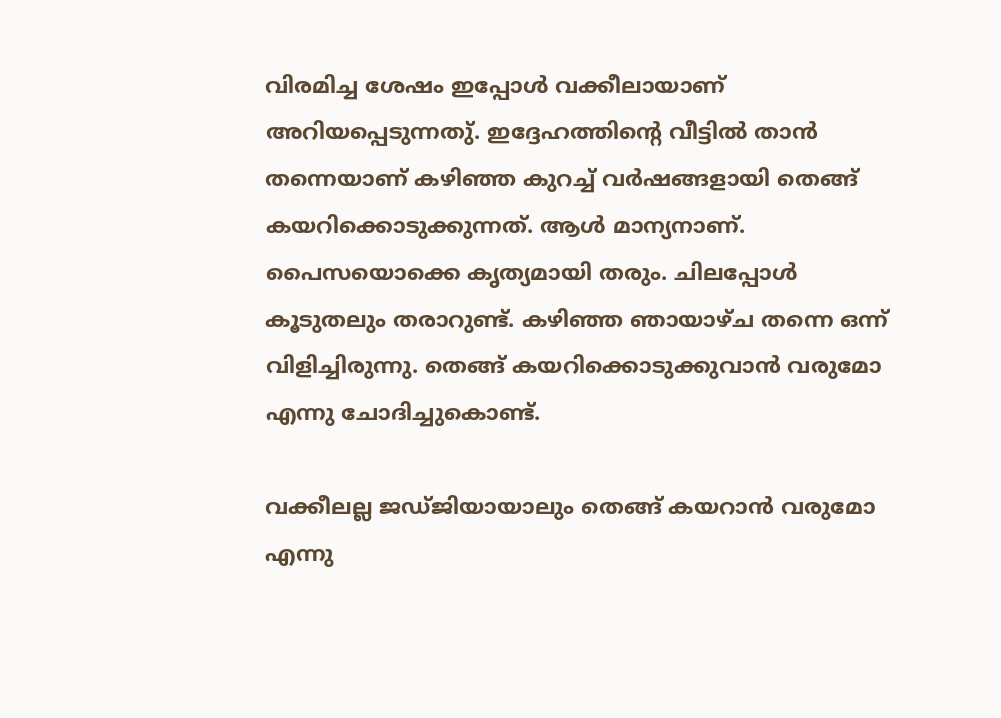വിരമിച്ച ശേഷം ഇപ്പോള്‍ വക്കീലായാണ് അറിയപ്പെടുന്നതു്. ഇദ്ദേഹത്തിന്റെ വീട്ടില്‍ താന്‍ തന്നെയാണ് കഴിഞ്ഞ കുറച്ച് വര്‍ഷങ്ങളായി തെങ്ങ് കയറിക്കൊടുക്കുന്നത്. ആള്‍ മാന്യനാണ്. പൈസയൊക്കെ കൃത്യമായി തരും. ചിലപ്പോള്‍ കൂടുതലും തരാറുണ്ട്. കഴിഞ്ഞ ഞായാഴ്ച തന്നെ ഒന്ന് വിളിച്ചിരുന്നു. തെങ്ങ് കയറിക്കൊടുക്കുവാന്‍ വരുമോ എന്നു ചോദിച്ചുകൊണ്ട്.

വക്കീലല്ല ജഡ്ജിയായാലും തെങ്ങ് കയറാന്‍ വരുമോ എന്നു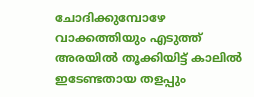ചോദിക്കുമ്പോഴേ വാക്കത്തിയും എടുത്ത് അരയില്‍ തൂക്കിയിട്ട് കാലില്‍ ഇടേണ്ടതായ തളപ്പും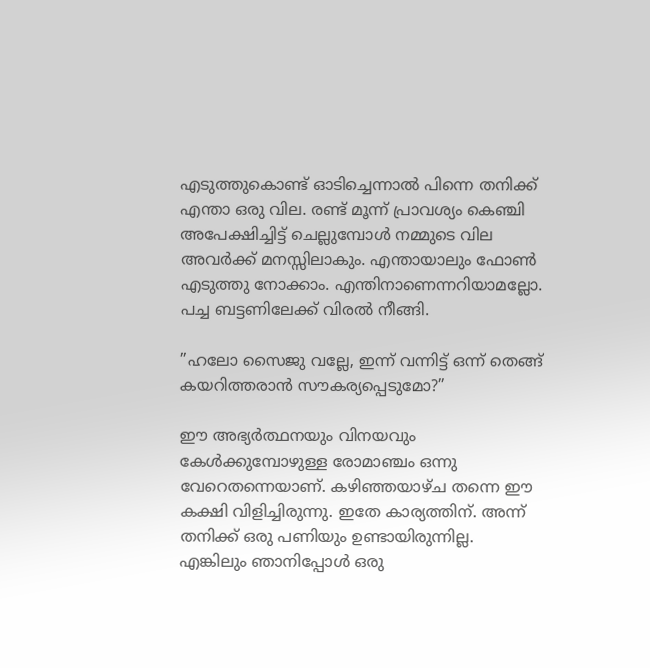എടുത്തുകൊണ്ട് ഓടിച്ചെന്നാല്‍ പിന്നെ തനിക്ക് എന്താ ഒരു വില. രണ്ട് മൂന്ന് പ്രാവശ്യം കെഞ്ചി അപേക്ഷിച്ചിട്ട് ചെല്ലുമ്പോള്‍ നമ്മുടെ വില അവര്‍ക്ക് മനസ്സിലാകും. എന്തായാലും ഫോണ്‍ എടുത്തു നോക്കാം. എന്തിനാണെന്നറിയാമല്ലോ. പച്ച ബട്ടണിലേക്ക് വിരല്‍ നീങ്ങി.

”ഹലോ സൈജു വല്ലേ, ഇന്ന് വന്നിട്ട് ഒന്ന് തെങ്ങ് കയറിത്തരാന്‍ സൗകര്യപ്പെടുമോ?”

ഈ അഭ്യര്‍ത്ഥനയും വിനയവും കേള്‍ക്കുമ്പോഴുള്ള രോമാഞ്ചം ഒന്നു വേറെതന്നെയാണ്. കഴിഞ്ഞയാഴ്ച തന്നെ ഈ കക്ഷി വിളിച്ചിരുന്നു. ഇതേ കാര്യത്തിന്. അന്ന് തനിക്ക് ഒരു പണിയും ഉണ്ടായിരുന്നില്ല. എങ്കിലും ഞാനിപ്പോള്‍ ഒരു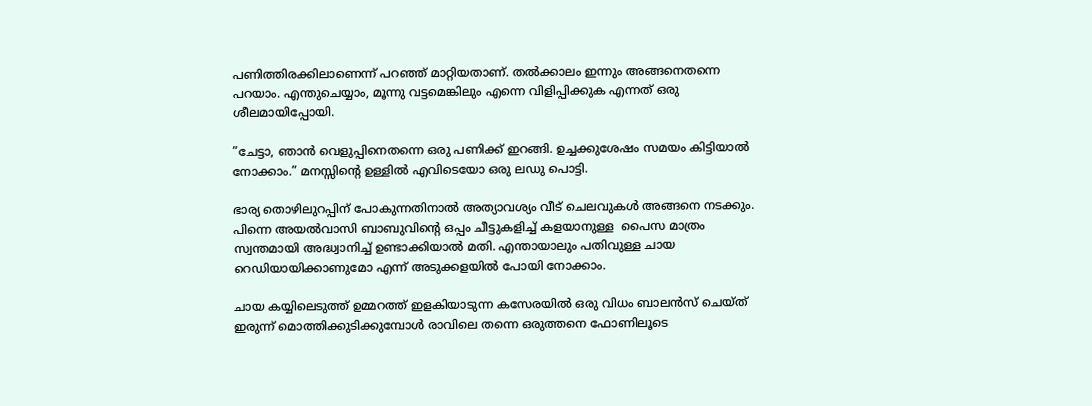പണിത്തിരക്കിലാണെന്ന് പറഞ്ഞ് മാറ്റിയതാണ്. തല്‍ക്കാലം ഇന്നും അങ്ങനെതന്നെ പറയാം. എന്തുചെയ്യാം, മൂന്നു വട്ടമെങ്കിലും എന്നെ വിളിപ്പിക്കുക എന്നത് ഒരു ശീലമായിപ്പോയി.

”ചേട്ടാ, ഞാന്‍ വെളുപ്പിനെതന്നെ ഒരു പണിക്ക് ഇറങ്ങി. ഉച്ചക്കുശേഷം സമയം കിട്ടിയാല്‍ നോക്കാം.” മനസ്സിന്റെ ഉള്ളില്‍ എവിടെയോ ഒരു ലഡു പൊട്ടി.

ഭാര്യ തൊഴിലുറപ്പിന് പോകുന്നതിനാല്‍ അത്യാവശ്യം വീട് ചെലവുകള്‍ അങ്ങനെ നടക്കും. പിന്നെ അയല്‍വാസി ബാബുവിന്റെ ഒപ്പം ചീട്ടുകളിച്ച് കളയാനുള്ള  പൈസ മാത്രം സ്വന്തമായി അദ്ധ്വാനിച്ച് ഉണ്ടാക്കിയാല്‍ മതി. എന്തായാലും പതിവുള്ള ചായ റെഡിയായിക്കാണുമോ എന്ന് അടുക്കളയില്‍ പോയി നോക്കാം.

ചായ കയ്യിലെടുത്ത് ഉമ്മറത്ത് ഇളകിയാടുന്ന കസേരയില്‍ ഒരു വിധം ബാലന്‍സ് ചെയ്ത് ഇരുന്ന് മൊത്തിക്കുടിക്കുമ്പോള്‍ രാവിലെ തന്നെ ഒരുത്തനെ ഫോണിലൂടെ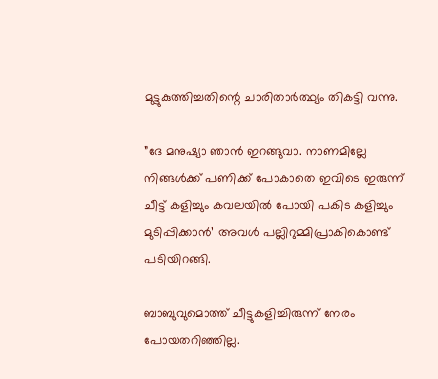മുട്ടുകുത്തിച്ചതിന്റെ ചാരിതാര്‍ത്ഥ്യം തികട്ടി വന്നു.

”ദേ മനുഷ്യാ ഞാന്‍ ഇറങ്ങുവാ. നാണമില്ലേ നിങ്ങള്‍ക്ക് പണിക്ക് പോകാതെ ഇവിടെ ഇരുന്ന് ചീട്ട് കളിച്ചും കവലയില്‍ പോയി പകിട കളിച്ചും മുടിപ്പിക്കാന്‍’ അവള്‍ പല്ലിറുമ്മിപ്രാകികൊണ്ട് പടിയിറങ്ങി.

ബാബുവുമൊത്ത് ചീട്ടുകളിച്ചിരുന്ന് നേരം പോയതറിഞ്ഞില്ല.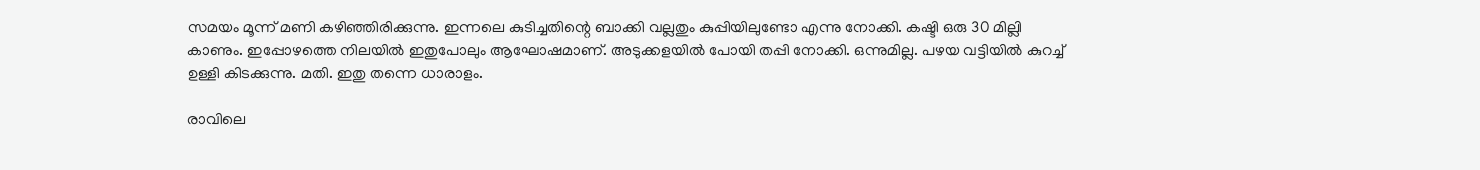സമയം മൂന്ന് മണി കഴിഞ്ഞിരിക്കുന്നു. ഇന്നലെ കുടിച്ചതിന്റെ ബാക്കി വല്ലതും കുപ്പിയിലുണ്ടോ എന്നു നോക്കി. കഷ്ടി ഒരു 30 മില്ലി കാണും. ഇപ്പോഴത്തെ നിലയില്‍ ഇതുപോലും ആഘോഷമാണ്. അടുക്കളയില്‍ പോയി തപ്പി നോക്കി. ഒന്നുമില്ല. പഴയ വട്ടിയില്‍ കുറച്ച് ഉള്ളി കിടക്കുന്നു. മതി. ഇതു തന്നെ ധാരാളം.

രാവിലെ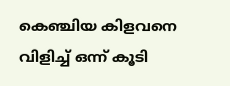കെഞ്ചിയ കിളവനെ വിളിച്ച് ഒന്ന് കൂടി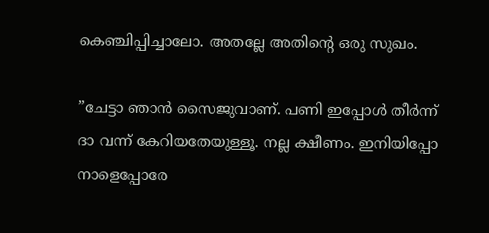കെഞ്ചിപ്പിച്ചാലോ. അതല്ലേ അതിന്റെ ഒരു സുഖം.

”ചേട്ടാ ഞാന്‍ സൈജുവാണ്. പണി ഇപ്പോള്‍ തീര്‍ന്ന് ദാ വന്ന് കേറിയതേയുള്ളൂ. നല്ല ക്ഷീണം. ഇനിയിപ്പോ നാളെപ്പോരേ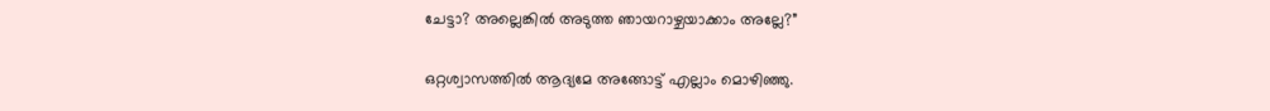ചേട്ടാ? അല്ലെങ്കില്‍ അടുത്ത ഞായറാഴ്ചയാക്കാം അല്ലേ?”

ഒറ്റശ്വാസത്തില്‍ ആദ്യമേ അങ്ങോട്ട് എല്ലാം മൊഴിഞ്ഞു.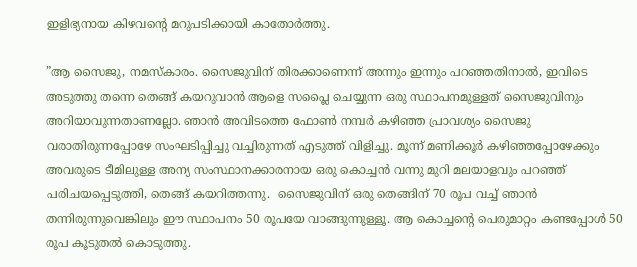ഇളിഭ്യനായ കിഴവന്റെ മറുപടിക്കായി കാതോര്‍ത്തു.

”ആ സൈജു, നമസ്‌കാരം. സൈജുവിന് തിരക്കാണെന്ന് അന്നും ഇന്നും പറഞ്ഞതിനാല്‍, ഇവിടെ അടുത്തു തന്നെ തെങ്ങ് കയറുവാന്‍ ആളെ സപ്ലൈ ചെയ്യുന്ന ഒരു സ്ഥാപനമുള്ളത് സൈജുവിനും അറിയാവുന്നതാണല്ലോ. ഞാന്‍ അവിടത്തെ ഫോണ്‍ നമ്പര്‍ കഴിഞ്ഞ പ്രാവശ്യം സൈജു വരാതിരുന്നപ്പോഴേ സംഘടിപ്പിച്ചു വച്ചിരുന്നത് എടുത്ത് വിളിച്ചു. മൂന്ന് മണിക്കൂര്‍ കഴിഞ്ഞപ്പോഴേക്കും അവരുടെ ടീമിലുള്ള അന്യ സംസ്ഥാനക്കാരനായ ഒരു കൊച്ചന്‍ വന്നു മുറി മലയാളവും പറഞ്ഞ് പരിചയപ്പെടുത്തി, തെങ്ങ് കയറിത്തന്നു.  സൈജുവിന് ഒരു തെങ്ങിന് 70 രൂപ വച്ച് ഞാന്‍ തന്നിരുന്നുവെങ്കിലും ഈ സ്ഥാപനം 50 രൂപയേ വാങ്ങുന്നുള്ളൂ. ആ കൊച്ചന്റെ പെരുമാറ്റം കണ്ടപ്പോള്‍ 50 രൂപ കൂടുതല്‍ കൊടുത്തു.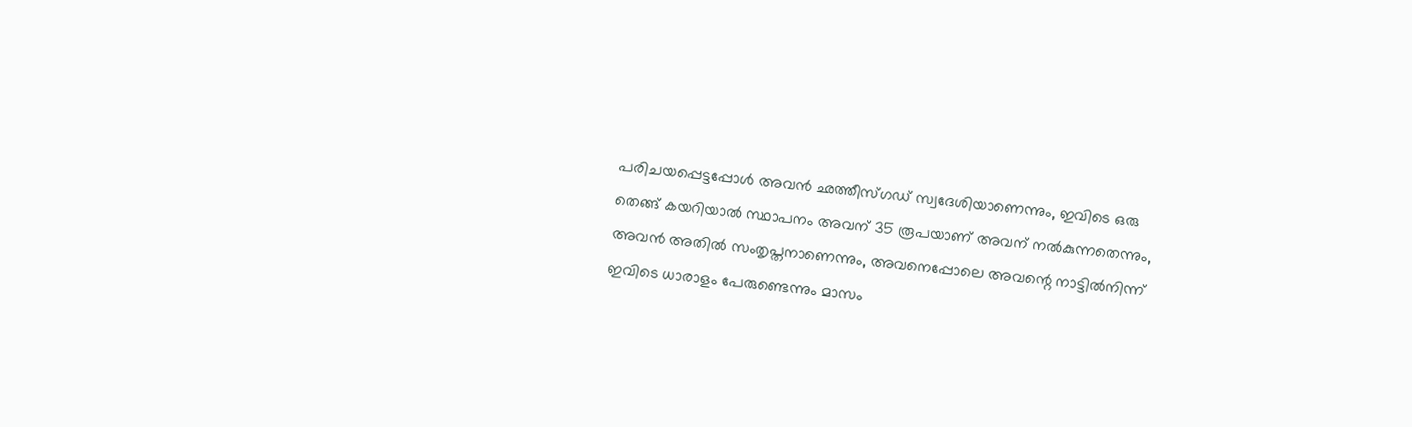പരിചയപ്പെട്ടപ്പോള്‍ അവന്‍ ഛത്തീസ്ഗഡ് സ്വദേശിയാണെന്നും, ഇവിടെ ഒരു തെങ്ങ് കയറിയാല്‍ സ്ഥാപനം അവന് 35 രൂപയാണ് അവന് നല്‍കുന്നതെന്നും, അവന്‍ അതില്‍ സംതൃപ്തനാണെന്നും, അവനെപ്പോലെ അവന്റെ നാട്ടില്‍നിന്ന്  ഇവിടെ ധാരാളം പേരുണ്ടെന്നും മാസം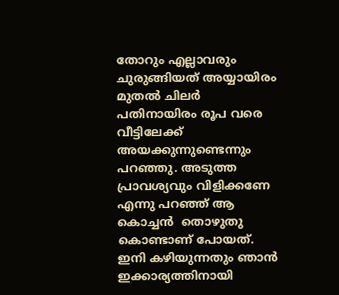തോറും എല്ലാവരും ചുരുങ്ങിയത് അയ്യായിരം മുതല്‍ ചിലര്‍ പതിനായിരം രൂപ വരെ വീട്ടിലേക്ക് അയക്കുന്നുണ്ടെന്നും പറഞ്ഞു. അടുത്ത പ്രാവശ്യവും വിളിക്കണേ എന്നു പറഞ്ഞ് ആ  കൊച്ചന്‍  തൊഴുതു കൊണ്ടാണ് പോയത്. ഇനി കഴിയുന്നതും ഞാന്‍ ഇക്കാര്യത്തിനായി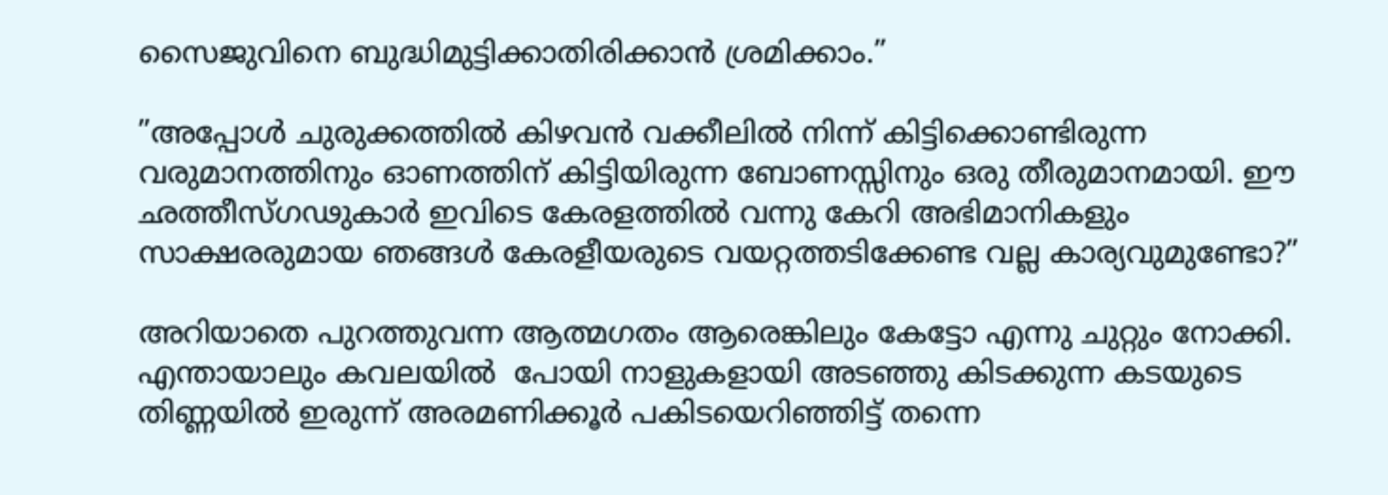സൈജുവിനെ ബുദ്ധിമുട്ടിക്കാതിരിക്കാന്‍ ശ്രമിക്കാം.”

”അപ്പോള്‍ ചുരുക്കത്തില്‍ കിഴവന്‍ വക്കീലില്‍ നിന്ന് കിട്ടിക്കൊണ്ടിരുന്ന   വരുമാനത്തിനും ഓണത്തിന് കിട്ടിയിരുന്ന ബോണസ്സിനും ഒരു തീരുമാനമായി. ഈ ഛത്തീസ്ഗഢുകാര്‍ ഇവിടെ കേരളത്തില്‍ വന്നു കേറി അഭിമാനികളും സാക്ഷരരുമായ ഞങ്ങള്‍ കേരളീയരുടെ വയറ്റത്തടിക്കേണ്ട വല്ല കാര്യവുമുണ്ടോ?”

അറിയാതെ പുറത്തുവന്ന ആത്മഗതം ആരെങ്കിലും കേട്ടോ എന്നു ചുറ്റും നോക്കി.  എന്തായാലും കവലയില്‍  പോയി നാളുകളായി അടഞ്ഞു കിടക്കുന്ന കടയുടെ തിണ്ണയില്‍ ഇരുന്ന് അരമണിക്കൂര്‍ പകിടയെറിഞ്ഞിട്ട് തന്നെ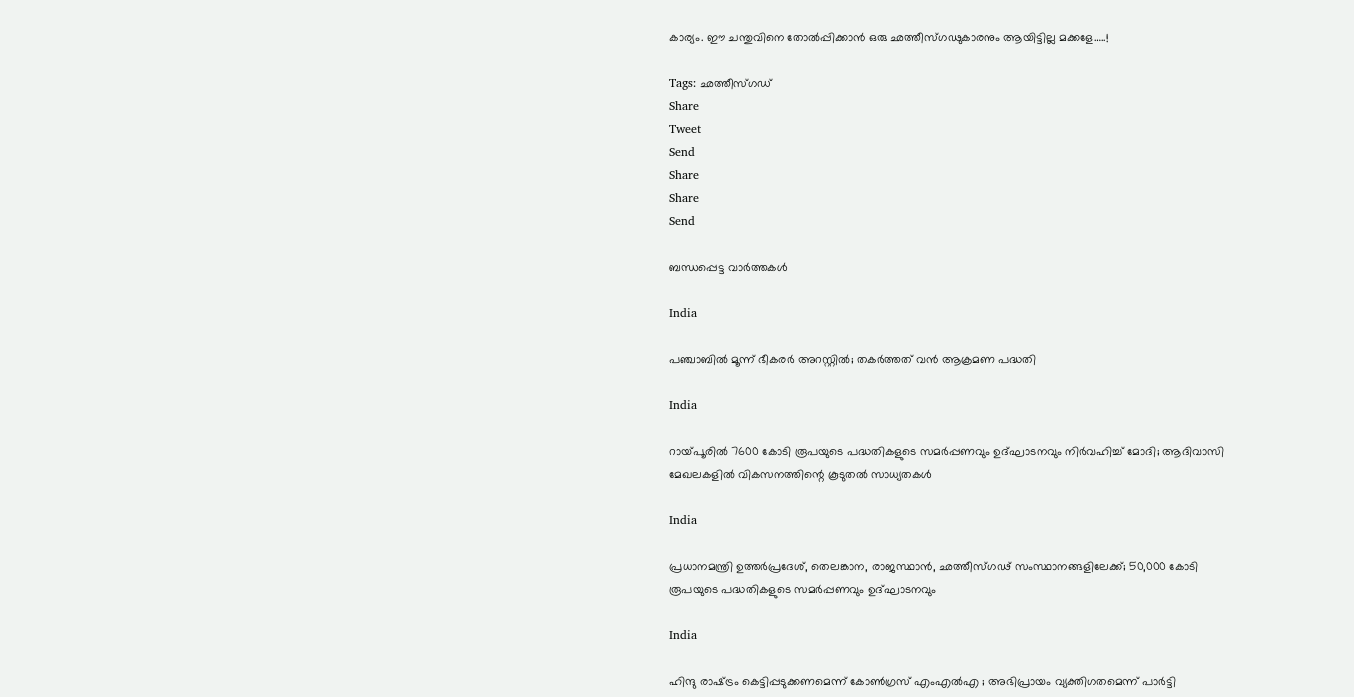കാര്യം. ഈ ചന്തുവിനെ തോല്‍പ്പിക്കാന്‍ ഒരു ഛത്തീസ്ഗഢുകാരനും ആയിട്ടില്ല മക്കളേ…..!

Tags: ഛത്തീസ്ഗഡ്
Share
Tweet
Send
Share
Share
Send

ബന്ധപ്പെട്ട വാര്‍ത്തകള്‍

India

പഞ്ചാബില്‍ മൂന്ന് ഭീകരര്‍ അറസ്റ്റില്‍; തകര്‍ത്തത് വന്‍ ആക്രമണ പദ്ധതി

India

റായ്‌പൂരില്‍ 7600 കോടി രൂപയുടെ പദ്ധതികളുടെ സമര്‍പ്പണവും ഉദ്ഘാടനവും നിര്‍വഹിച്ച് മോദി; ആദിവാസി മേഖലകളില്‍ വികസനത്തിന്റെ കൂടുതല്‍ സാധ്യതകള്‍

India

പ്രധാനമന്ത്രി ഉത്തര്‍പ്രദേശ്, തെലങ്കാന, രാജസ്ഥാന്‍, ഛത്തീസ്ഗഢ് സംസ്ഥാനങ്ങളിലേക്ക്; 50,000 കോടി രൂപയുടെ പദ്ധതികളുടെ സമര്‍പ്പണവും ഉദ്ഘാടനവും

India

ഹിന്ദു രാഷ്‌ട്രം കെട്ടിപ്പടുക്കണമെന്ന് കോണ്‍ഗ്രസ് എംഎല്‍എ ; അഭിപ്രായം വ്യക്തിഗതമെന്ന് പാര്‍ട്ടി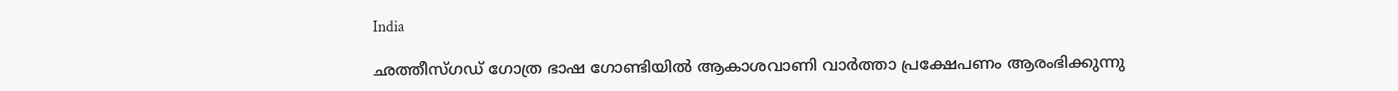India

ഛത്തീസ്ഗഡ് ഗോത്ര ഭാഷ ഗോണ്ടിയില്‍ ആകാശവാണി വാര്‍ത്താ പ്രക്ഷേപണം ആരംഭിക്കുന്നു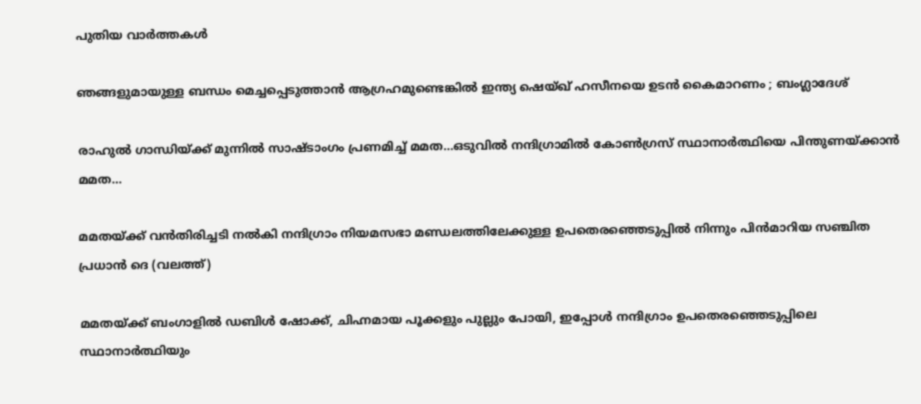പുതിയ വാര്‍ത്തകള്‍

ഞങ്ങളുമായുള്ള ബന്ധം മെച്ചപ്പെടുത്താൻ ആഗ്രഹമുണ്ടെങ്കിൽ ഇന്ത്യ ഷെയ്ഖ് ഹസീനയെ ഉടൻ കൈമാറണം ; ബംഗ്ലാദേശ്

രാഹുല്‍ ഗാന്ധിയ്‌ക്ക് മുന്നില്‍ സാഷ്ടാംഗം പ്രണമിച്ച് മമത…ഒടുവില്‍ നന്ദിഗ്രാമില്‍ കോണ്‍ഗ്രസ് സ്ഥാനാര്‍ത്ഥിയെ പിന്തുണയ്‌ക്കാന്‍ മമത…

മമതയ്ക്ക് വന്‍തിരിച്ചടി നല്‍കി നന്ദിഗ്രാം നിയമസഭാ മണ്ഡലത്തിലേക്കുള്ള ഉപതെര‍ഞ്ഞെടുപ്പില്‍ നിന്നും പിന്‍മാറിയ സഞ്ചിത പ്രധാന്‍ ദെ (വലത്ത്)

മമതയ്‌ക്ക് ബംഗാളില്‍ ഡബിള്‍ ഷോക്ക്, ചിഹ്നമായ പൂക്കളും പുല്ലും പോയി, ഇപ്പോള്‍ നന്ദിഗ്രാം ഉപതെരഞ്ഞെടുപ്പിലെ സ്ഥാനാര്‍ത്ഥിയും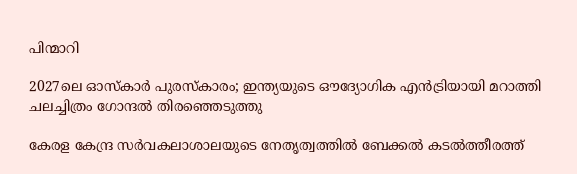പിന്മാറി

2027ലെ ഓസ്‌കാർ പുരസ്‌കാരം; ഇന്ത്യയുടെ ഔദ്യോഗിക എൻട്രിയായി മറാത്തി ചലച്ചിത്രം ഗോന്ദൽ തിരഞ്ഞെടുത്തു

കേരള കേന്ദ്ര സര്‍വകലാശാലയുടെ നേതൃത്വത്തില്‍ ബേക്കല്‍ കടല്‍ത്തീരത്ത്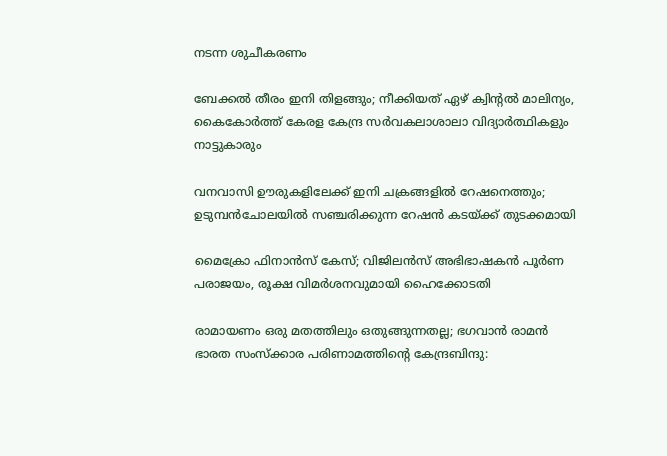നടന്ന ശുചീകരണം

ബേക്കല്‍ തീരം ഇനി തിളങ്ങും; നീക്കിയത് ഏഴ് ക്വിന്റല്‍ മാലിന്യം, കൈകോര്‍ത്ത് കേരള കേന്ദ്ര സര്‍വകലാശാലാ വിദ്യാര്‍ത്ഥികളും നാട്ടുകാരും

വനവാസി ഊരുകളിലേക്ക് ഇനി ചക്രങ്ങളില്‍ റേഷനെത്തും; ഉടുമ്പന്‍ചോലയില്‍ സഞ്ചരിക്കുന്ന റേഷന്‍ കടയ്‌ക്ക് തുടക്കമായി

മൈക്രോ ഫിനാൻസ് കേസ്; വിജിലൻസ് അഭിഭാഷകൻ പൂർണ പരാജയം, രൂക്ഷ വിമർശനവുമായി ഹൈക്കോടതി

രാമായണം ഒരു മതത്തിലും ഒതുങ്ങുന്നതല്ല; ഭഗവാൻ രാമൻ ഭാരത സംസ്ക്കാര പരിണാമത്തിന്റെ കേന്ദ്രബിന്ദു: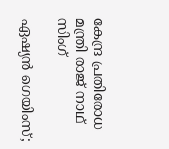കേന്ദ്ര പ്രതിരോധ മന്ത്രി രാജ് നാഥ് സിംഗ്

ഏഷ്യൻ ഗെയിംസ്;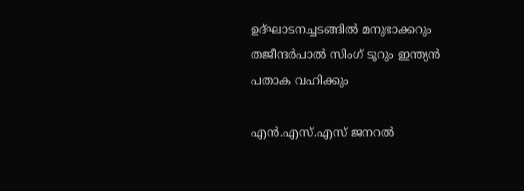ഉദ്ഘാടനച്ചടങ്ങിൽ മനുഭാക്കറും തജീന്ദർപാൽ സിംഗ് ടൂറും ഇന്ത്യൻ പതാക വഹിക്കും

എൻ.എസ്.എസ് ജനറൽ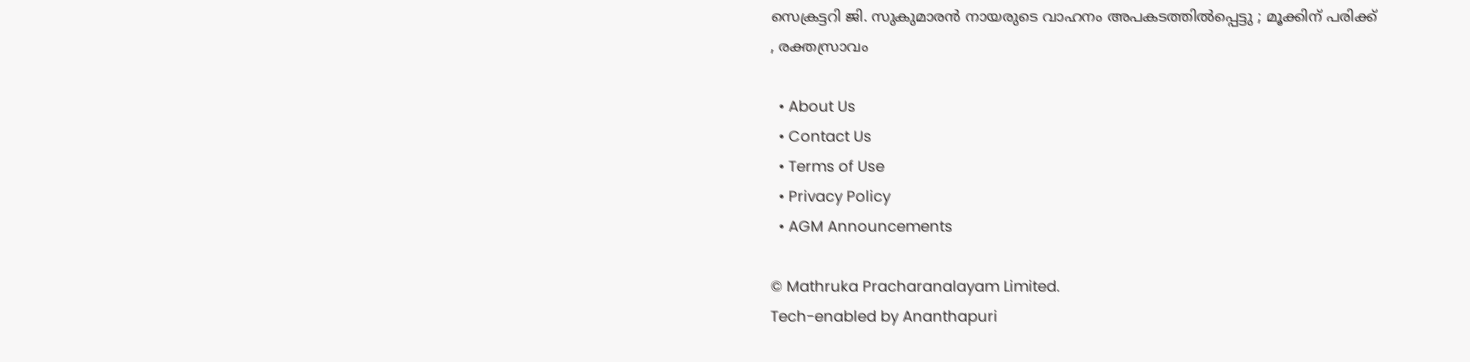സെക്രട്ടറി ജി. സുകുമാരൻ നായരുടെ വാഹനം അപകടത്തിൽപ്പെട്ടു ; മൂക്കിന് പരിക്ക് , രക്തസ്രാവം

  • About Us
  • Contact Us
  • Terms of Use
  • Privacy Policy
  • AGM Announcements

© Mathruka Pracharanalayam Limited.
Tech-enabled by Ananthapuri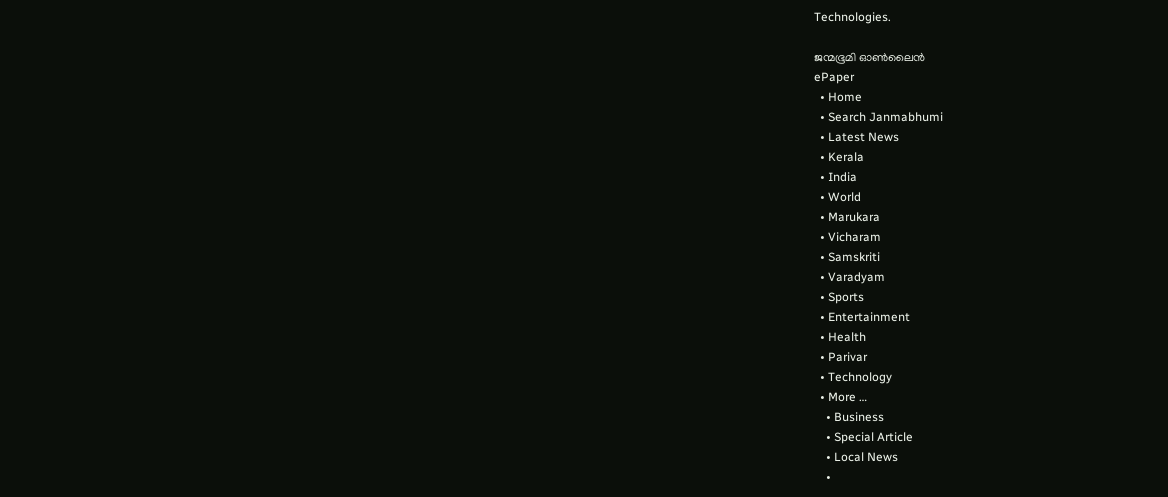Technologies.

ജന്മഭൂമി ഓണ്‍ലൈന്‍
ePaper
  • Home
  • Search Janmabhumi
  • Latest News
  • Kerala
  • India
  • World
  • Marukara
  • Vicharam
  • Samskriti
  • Varadyam
  • Sports
  • Entertainment
  • Health
  • Parivar
  • Technology
  • More …
    • Business
    • Special Article
    • Local News
    •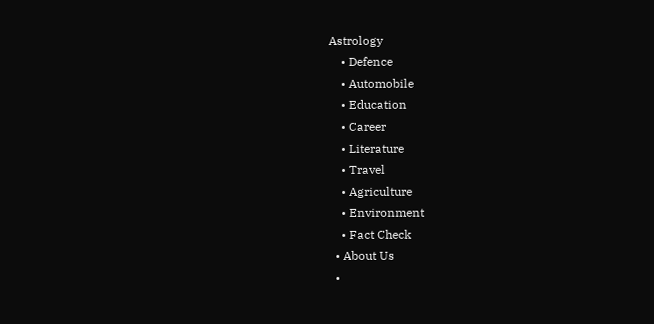Astrology
    • Defence
    • Automobile
    • Education
    • Career
    • Literature
    • Travel
    • Agriculture
    • Environment
    • Fact Check
  • About Us
  •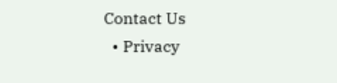Contact Us
  • Privacy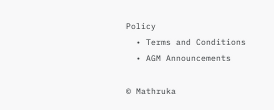Policy
  • Terms and Conditions
  • AGM Announcements

© Mathruka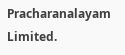Pracharanalayam Limited.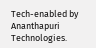Tech-enabled by Ananthapuri Technologies.